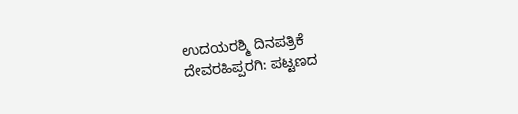ಉದಯರಶ್ಮಿ ದಿನಪತ್ರಿಕೆ
ದೇವರಹಿಪ್ಪರಗಿ: ಪಟ್ಟಣದ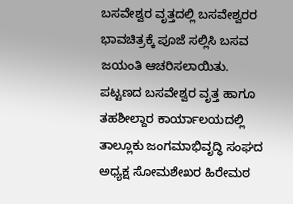ಬಸವೇಶ್ವರ ವೃತ್ತದಲ್ಲಿ ಬಸವೇಶ್ವರರ ಭಾವಚಿತ್ರಕ್ಕೆ ಪೂಜೆ ಸಲ್ಲಿಸಿ ಬಸವ ಜಯಂತಿ ಆಚರಿಸಲಾಯಿತು.
ಪಟ್ಟಣದ ಬಸವೇಶ್ವರ ವೃತ್ತ ಹಾಗೂ ತಹಶೀಲ್ದಾರ ಕಾರ್ಯಾಲಯದಲ್ಲಿ ತಾಲ್ಲೂಕು ಜಂಗಮಾಭಿವೃದ್ಧಿ ಸಂಘದ ಅಧ್ಯಕ್ಷ ಸೋಮಶೇಖರ ಹಿರೇಮಠ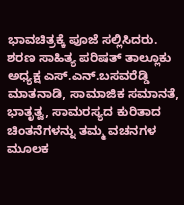ಭಾವಚಿತ್ರಕ್ಕೆ ಪೂಜೆ ಸಲ್ಲಿಸಿದರು.
ಶರಣ ಸಾಹಿತ್ಯ ಪರಿಷತ್ ತಾಲ್ಲೂಕು ಅಧ್ಯಕ್ಷ ಎಸ್.ಎನ್.ಬಸವರೆಡ್ಡಿ ಮಾತನಾಡಿ, ಸಾಮಾಜಿಕ ಸಮಾನತೆ, ಭಾತೃತ್ವ, ಸಾಮರಸ್ಯದ ಕುರಿತಾದ ಚಿಂತನೆಗಳನ್ನು ತಮ್ಮ ವಚನಗಳ ಮೂಲಕ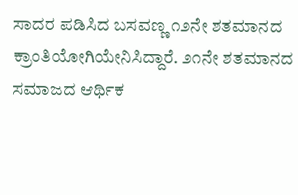ಸಾದರ ಪಡಿಸಿದ ಬಸವಣ್ಣ ೧೨ನೇ ಶತಮಾನದ ಕ್ರಾಂತಿಯೋಗಿಯೇನಿಸಿದ್ದಾರೆ. ೨೧ನೇ ಶತಮಾನದ ಸಮಾಜದ ಆರ್ಥಿಕ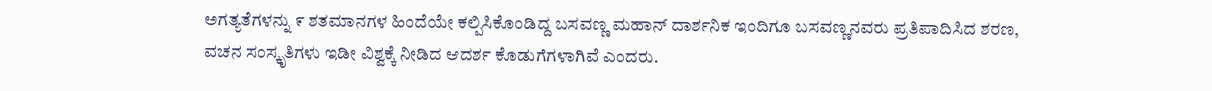ಅಗತ್ಯತೆಗಳನ್ನು ೯ ಶತಮಾನಗಳ ಹಿಂದೆಯೇ ಕಲ್ಪಿಸಿಕೊಂಡಿದ್ದ ಬಸವಣ್ಣ ಮಹಾನ್ ದಾರ್ಶನಿಕ ಇಂದಿಗೂ ಬಸವಣ್ಣನವರು ಪ್ರತಿಪಾದಿಸಿದ ಶರಣ, ವಚನ ಸಂಸ್ಕೃತಿಗಳು ಇಡೀ ವಿಶ್ವಕ್ಕೆ ನೀಡಿದ ಆದರ್ಶ ಕೊಡುಗೆಗಳಾಗಿವೆ ಎಂದರು.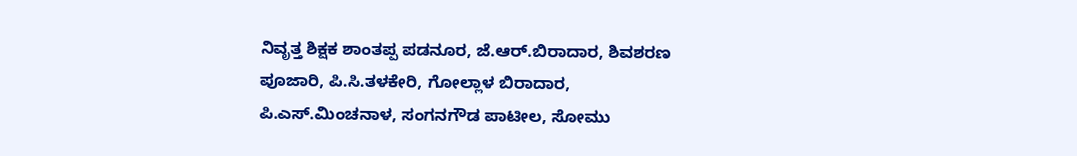ನಿವೃತ್ತ ಶಿಕ್ಷಕ ಶಾಂತಪ್ಪ ಪಡನೂರ, ಜೆ.ಆರ್.ಬಿರಾದಾರ, ಶಿವಶರಣ ಪೂಜಾರಿ, ಪಿ.ಸಿ.ತಳಕೇರಿ, ಗೋಲ್ಲಾಳ ಬಿರಾದಾರ, ಪಿ.ಎಸ್.ಮಿಂಚನಾಳ, ಸಂಗನಗೌಡ ಪಾಟೀಲ, ಸೋಮು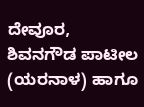ದೇವೂರ, ಶಿವನಗೌಡ ಪಾಟೀಲ (ಯರನಾಳ) ಹಾಗೂ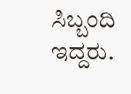ಸಿಬ್ಬಂದಿ ಇದ್ದರು.